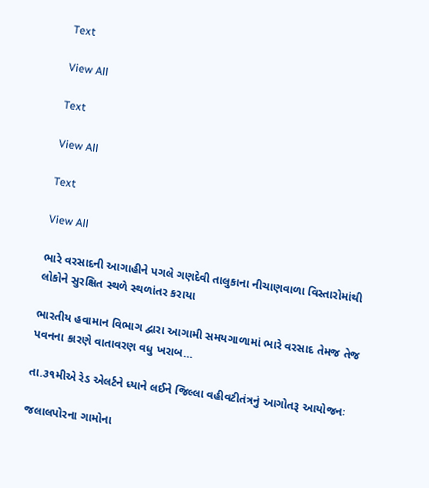Text

View All

Text

View All

Text

View All

ભારે વરસાદની આગાહીને પગલે ગણદેવી તાલુકાના નીચાણવાળા વિસ્તારોમાંથી લોકોને સુરક્ષિત સ્થળે સ્થળાંતર કરાયા

ભારતીય હવામાન વિભાગ દ્વારા આગામી સમયગાળામાં ભારે વરસાદ તેમજ તેજ પવનના કારણે વાતાવરણ વધુ ખરાબ…

તા.૩૧મીએ રેડ એલર્ટને ધ્યાને લઈને જિલ્લા વહીવટીતંત્રનું આગોતરૂ આયોજનઃ

જલાલપોરના ગામોના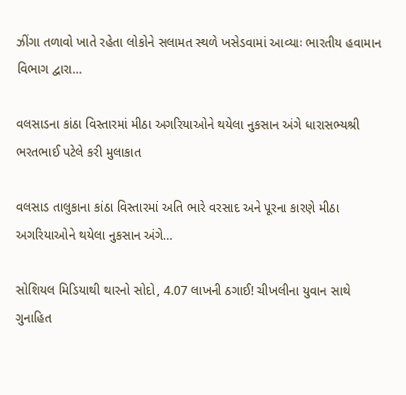ઝીંગા તળાવો ખાતે રહેતા લોકોને સલામત સ્થળે ખસેડવામાં આવ્યાઃ ભારતીય હવામાન વિભાગ દ્વારા…

વલસાડના કાંઠા વિસ્તારમાં મીઠા અગરિયાઓને થયેલા નુકસાન અંગે ધારાસભ્યશ્રી ભરતભાઈ પટેલે કરી મુલાકાત

વલસાડ તાલુકાના કાંઠા વિસ્તારમાં અતિ ભારે વરસાદ અને પૂરના કારણે મીઠા અગરિયાઓને થયેલા નુકસાન અંગે…

સોશિયલ મિડિયાથી થારનો સોદો, 4.07 લાખની ઠગાઈ! ચીખલીના યુવાન સાથે ગુનાહિત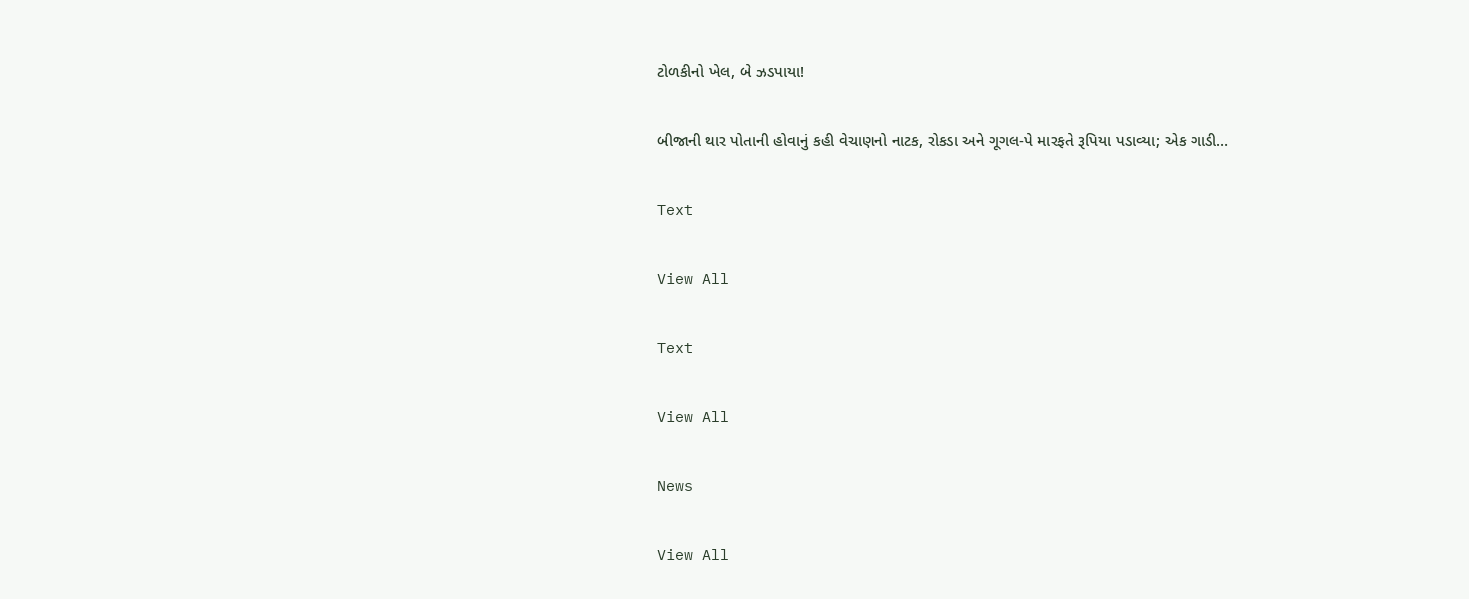ટોળકીનો ખેલ, બે ઝડપાયા!

બીજાની થાર પોતાની હોવાનું કહી વેચાણનો નાટક, રોકડા અને ગૂગલ-પે મારફતે રૂપિયા પડાવ્યા; એક ગાડી…

Text

View All

Text

View All

News

View All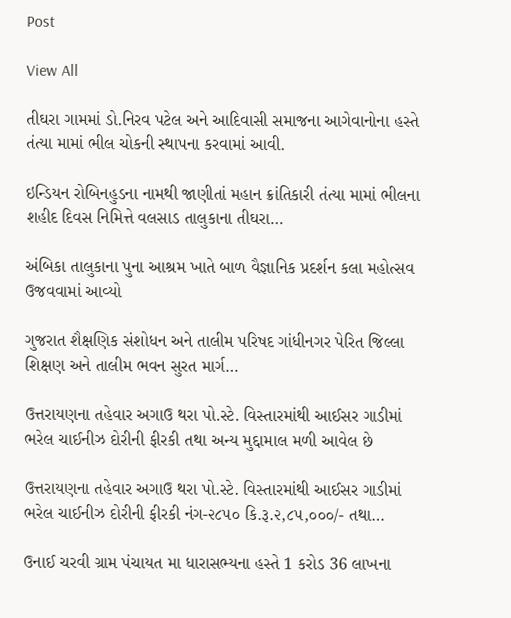Post

View All

તીઘરા ગામમાં ડો.નિરવ પટેલ અને આદિવાસી સમાજના આગેવાનોના હસ્તે તંત્યા મામાં ભીલ ચોકની સ્થાપના કરવામાં આવી.

ઇન્ડિયન રોબિનહુડના નામથી જાણીતાં મહાન ક્રાંતિકારી તંત્યા મામાં ભીલના શહીદ દિવસ નિમિત્તે વલસાડ તાલુકાના તીઘરા…

અંબિકા તાલુકાના પુના આશ્રમ ખાતે બાળ વૈજ્ઞાનિક પ્રદર્શન કલા મહોત્સવ ઉજવવામાં આવ્યો

ગુજરાત શૈક્ષણિક સંશોધન અને તાલીમ પરિષદ ગાંધીનગર પેરિત જિલ્લા શિક્ષણ અને તાલીમ ભવન સુરત માર્ગ…

ઉત્તરાયણના તહેવાર અગાઉ થરા પો.સ્ટે. વિસ્તારમાંથી આઈસર ગાડીમાં ભરેલ ચાઈનીઝ દોરીની ફીરકી તથા અન્ય મુદ્દામાલ મળી આવેલ છે

ઉત્તરાયણના તહેવાર અગાઉ થરા પો.સ્ટે. વિસ્તારમાંથી આઈસર ગાડીમાં ભરેલ ચાઈનીઝ દોરીની ફીરકી નંગ-૨૮૫૦ કિ.રૂ.૨,૮૫,૦૦૦/- તથા…

ઉનાઈ ચરવી ગ્રામ પંચાયત મા ધારાસભ્યના હસ્તે 1 કરોડ 36 લાખના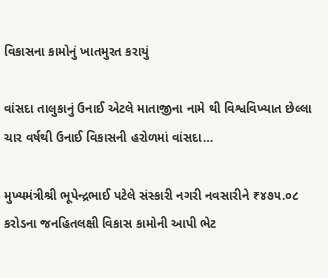વિકાસના કામોનું ખાતમુરત કરાયું

વાંસદા તાલુકાનું ઉનાઈ એટલે માતાજીના નામે થી વિશ્વવિખ્યાત છેલ્લા ચાર વર્ષથી ઉનાઈ વિકાસની હરોળમાં વાંસદા…

મુખ્યમંત્રીશ્રી ભૂપેન્દ્રભાઈ પટેલે સંસ્કારી નગરી નવસારીને ₹૪૭૫.૦૮ કરોડના જનહિતલક્ષી વિકાસ કામોની આપી ભેટ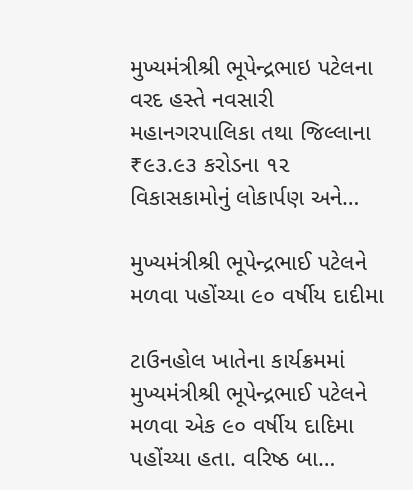મુખ્યમંત્રીશ્રી ભૂપેન્દ્રભાઇ પટેલના વરદ હસ્તે નવસારી મહાનગરપાલિકા તથા જિલ્લાના ₹૯૩.૯૩ કરોડના ૧૨ વિકાસકામોનું લોકાર્પણ અને…

મુખ્યમંત્રીશ્રી ભૂપેન્દ્રભાઈ પટેલને મળવા પહોંચ્યા ૯૦ વર્ષીય દાદીમા

ટાઉનહોલ ખાતેના કાર્યક્રમમાં મુખ્યમંત્રીશ્રી ભૂપેન્દ્રભાઈ પટેલને મળવા એક ૯૦ વર્ષીય દાદિમા પહોંચ્યા હતા. વરિષ્ઠ બા…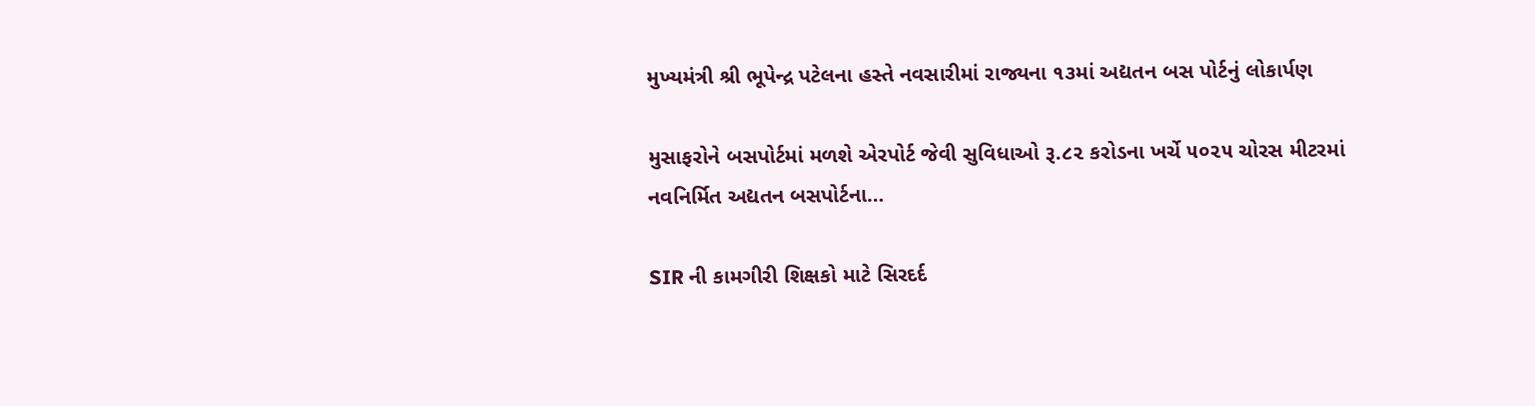મુખ્યમંત્રી શ્રી ભૂપેન્દ્ર પટેલના હસ્તે નવસારીમાં રાજ્યના ૧૩માં અદ્યતન બસ પોર્ટનું લોકાર્પણ

મુસાફરોને બસપોર્ટમાં મળશે એરપોર્ટ જેવી સુવિધાઓ રૂ.૮૨ કરોડના ખર્ચે ૫૦૨૫ ચોરસ મીટરમાં નવનિર્મિત અદ્યતન બસપોર્ટના…

SIR ની કામગીરી શિક્ષકો માટે સિરદર્દ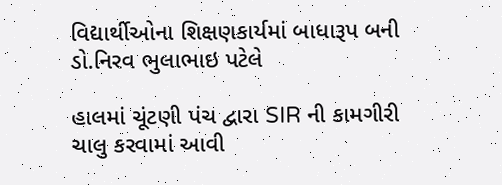વિદ્યાર્થીઓના શિક્ષણકાર્યમાં બાધારૂપ બની ડો.નિરવ ભુલાભાઇ પટેલે

હાલમાં ચૂંટણી પંચ દ્વારા SIR ની કામગીરી ચાલુ કરવામાં આવી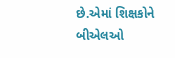છે.એમાં શિક્ષકોને બીએલઓ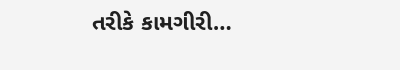તરીકે કામગીરી…